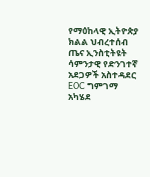የማዕከላዊ ኢትዮጵያ ክልል ህብረተሰብ ጤና ኢንስቲትዩት ሳምንታዊ የድንገተኛ አደጋዎች አስተዳደር EOC ግምገማ አካሄደ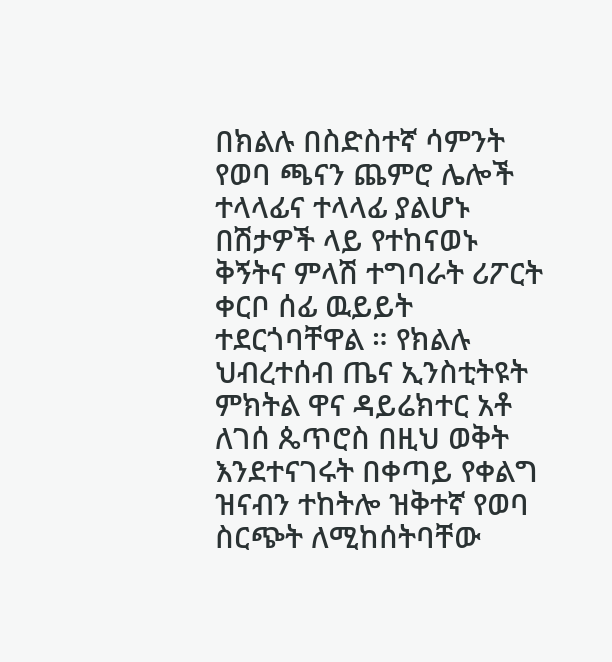በክልሉ በስድስተኛ ሳምንት የወባ ጫናን ጨምሮ ሌሎች ተላላፊና ተላላፊ ያልሆኑ በሽታዎች ላይ የተከናወኑ ቅኝትና ምላሽ ተግባራት ሪፖርት ቀርቦ ሰፊ ዉይይት ተደርጎባቸዋል ። የክልሉ ህብረተሰብ ጤና ኢንስቲትዩት ምክትል ዋና ዳይሬክተር አቶ ለገሰ ጴጥሮስ በዚህ ወቅት እንደተናገሩት በቀጣይ የቀልግ ዝናብን ተከትሎ ዝቅተኛ የወባ ስርጭት ለሚከሰትባቸው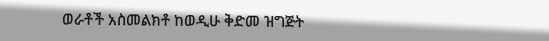ወራቶች አስመልክቶ ከወዲሁ ቅድመ ዝግጅት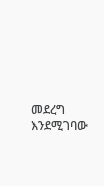መደረግ እንደሚገባው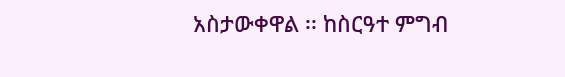አስታውቀዋል ፡፡ ከስርዓተ ምግብ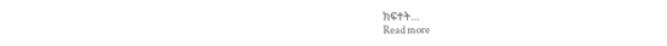ክፍተት…
Read more